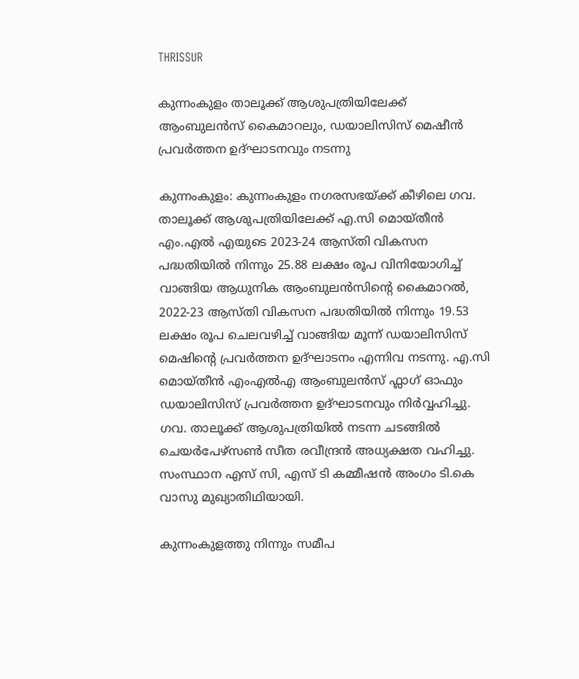THRISSUR

കുന്നംകുളം താലൂക്ക് ആശുപത്രിയിലേക്ക് ആംബുലൻസ് കൈമാറലും, ഡയാലിസിസ് മെഷീന്‍ പ്രവര്‍ത്തന ഉദ്ഘാടനവും നടന്നു

കുന്നംകുളം: കുന്നംകുളം നഗരസഭയ്ക്ക് കീഴിലെ ഗവ. താലൂക്ക് ആശുപത്രിയിലേക്ക് എ.സി മൊയ്തീന്‍ എം.എല്‍ എയുടെ 2023-24 ആസ്തി വികസന പദ്ധതിയില്‍ നിന്നും 25.88 ലക്ഷം രൂപ വിനിയോഗിച്ച് വാങ്ങിയ ആധുനിക ആംബുലന്‍സിന്റെ കൈമാറല്‍, 2022-23 ആസ്തി വികസന പദ്ധതിയില്‍ നിന്നും 19.53 ലക്ഷം രൂപ ചെലവഴിച്ച് വാങ്ങിയ മൂന്ന് ഡയാലിസിസ് മെഷിന്റെ പ്രവര്‍ത്തന ഉദ്ഘാടനം എന്നിവ നടന്നു. എ.സി മൊയ്തീന്‍ എംഎല്‍എ ആംബുലന്‍സ് ഫ്ലാഗ് ഓഫും ഡയാലിസിസ് പ്രവര്‍ത്തന ഉദ്ഘാടനവും നിര്‍വ്വഹിച്ചു. ഗവ. താലൂക്ക് ആശുപത്രിയില്‍ നടന്ന ചടങ്ങില്‍ ചെയര്‍പേഴ്സണ്‍ സീത രവീന്ദ്രന്‍ അധ്യക്ഷത വഹിച്ചു. സംസ്ഥാന എസ് സി, എസ് ടി കമ്മീഷന്‍ അംഗം ടി.കെ വാസു മുഖ്യാതിഥിയായി.

കുന്നംകുളത്തു നിന്നും സമീപ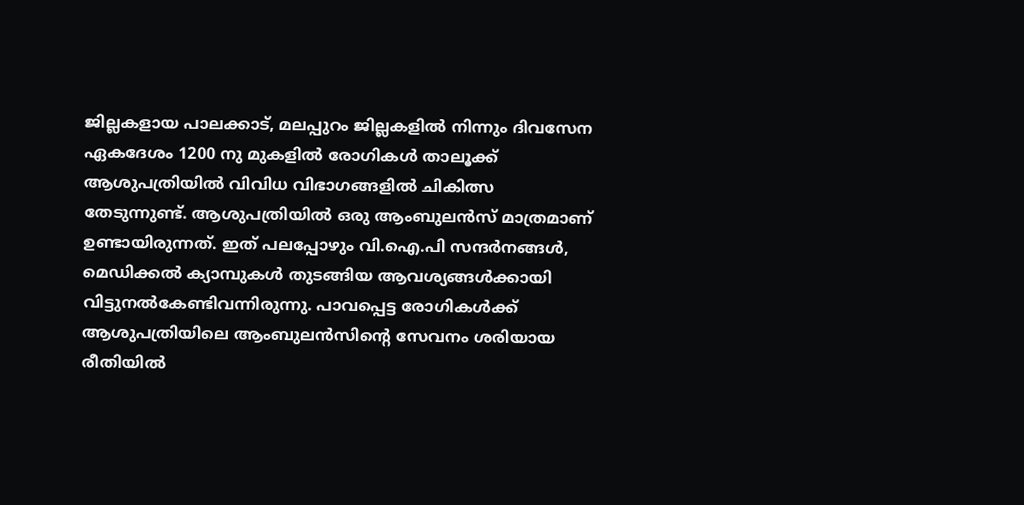ജില്ലകളായ പാലക്കാട്, മലപ്പുറം ജില്ലകളിൽ നിന്നും ദിവസേന ഏകദേശം 1200 നു മുകളിൽ രോഗികൾ താലൂക്ക് ആശുപത്രിയില്‍ വിവിധ വിഭാഗങ്ങളിൽ ചികിത്സ തേടുന്നുണ്ട്. ആശുപത്രിയിൽ ഒരു ആംബുലൻസ് മാത്രമാണ് ഉണ്ടായിരുന്നത്. ഇത് പലപ്പോഴും വി.ഐ.പി സന്ദര്‍നങ്ങള്‍, മെഡിക്കല്‍ ക്യാമ്പുകള്‍ തുടങ്ങിയ ആവശ്യങ്ങള്‍ക്കായി വിട്ടുനല്‍കേണ്ടിവന്നിരുന്നു. പാവപ്പെട്ട രോഗികൾക്ക് ആശുപത്രിയിലെ ആംബുലൻസിന്റെ സേവനം ശരിയായ രീതിയില്‍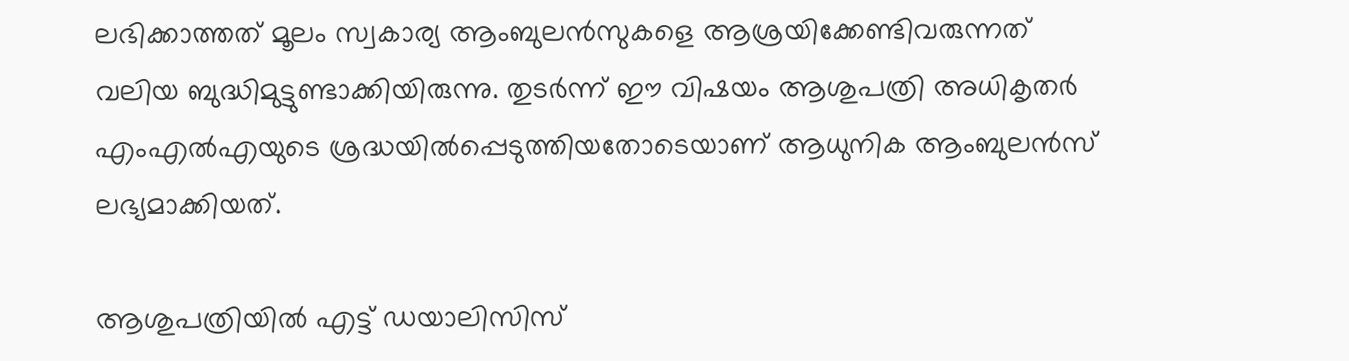ലഭിക്കാത്തത് മൂലം സ്വകാര്യ ആംബുലന്‍സുകളെ ആശ്രയിക്കേണ്ടിവരുന്നത് വലിയ ബുദ്ധിമുട്ടുണ്ടാക്കിയിരുന്നു. തുടര്‍ന്ന് ഈ വിഷയം ആശുപത്രി അധികൃതര്‍ എംഎല്‍എയുടെ ശ്രദ്ധയിൽപ്പെടുത്തിയതോടെയാണ് ആധുനിക ആംബുലന്‍സ് ലഭ്യമാക്കിയത്.

ആശുപത്രിയിൽ എട്ട് ഡയാലിസിസ്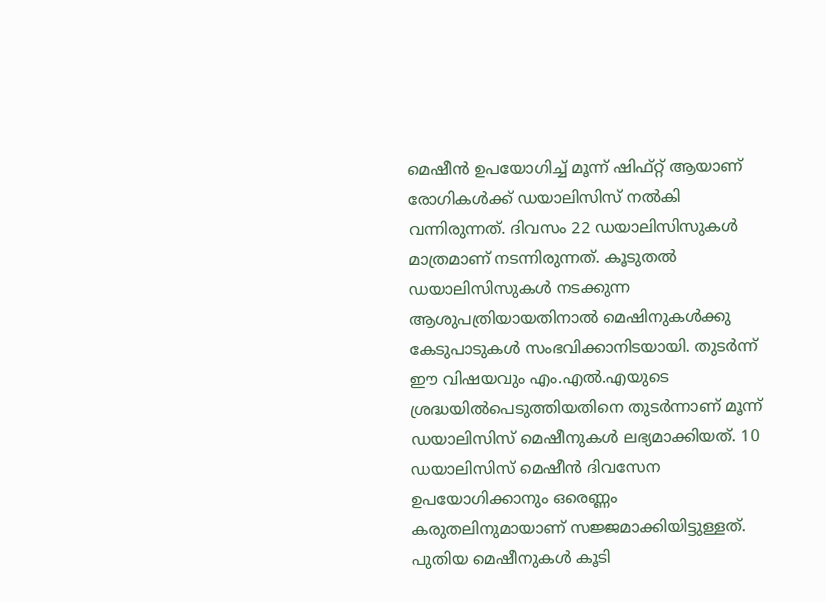മെഷീന്‍ ഉപയോഗിച്ച് മൂന്ന് ഷിഫ്റ്റ് ആയാണ് രോഗികൾക്ക് ഡയാലിസിസ് നൽകി വന്നിരുന്നത്. ദിവസം 22 ഡയാലിസിസുകള്‍ മാത്രമാണ് നടന്നിരുന്നത്. കൂടുതൽ ഡയാലിസിസുകള്‍ നടക്കുന്ന ആശുപത്രിയായതിനാൽ മെഷിനുകൾക്കു കേടുപാടുകൾ സംഭവിക്കാനിടയായി. തുടര്‍ന്ന് ഈ വിഷയവും എം.എല്‍.എയുടെ ശ്രദ്ധയില്‍പെടുത്തിയതിനെ തുടര്‍ന്നാണ് മൂന്ന് ഡയാലിസിസ് മെഷീനുകള്‍ ലഭ്യമാക്കിയത്. 10 ഡയാലിസിസ് മെഷീന്‍ ദിവസേന ഉപയോഗിക്കാനും ഒരെണ്ണം കരുതലിനുമായാണ് സജ്ജമാക്കിയിട്ടുള്ളത്. പുതിയ മെഷീനുകള്‍ കൂടി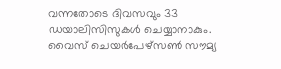വന്നതോടെ ദിവസവും 33 ഡയാലിസിസുകള്‍ ചെയ്യാനാകും. വൈസ് ചെയര്‍പേഴ്സണ്‍ സൗമ്യ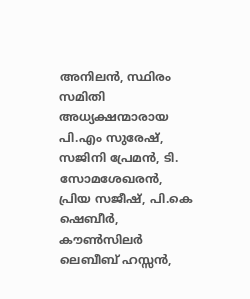അനിലന്‍, സ്ഥിരം സമിതി അധ്യക്ഷന്മാരായ പി.എം സുരേഷ്, സജിനി പ്രേമന്‍, ടി. സോമശേഖരന്‍, പ്രിയ സജീഷ്, പി.കെ ഷെബീര്‍, കൗൺസിലർ ലെബീബ് ഹസ്സന്‍,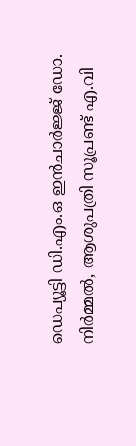ഡെപ്യൂട്ടി ഡി.എം.ഒ ഇന്‍ചാര്‍ജ്ജ് ഡോ. നിര്‍മ്മല്‍, ആശുപത്രി സൂപ്രണ്ട് എ.വി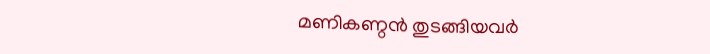മണികണ്ഠന്‍ തുടങ്ങിയവര്‍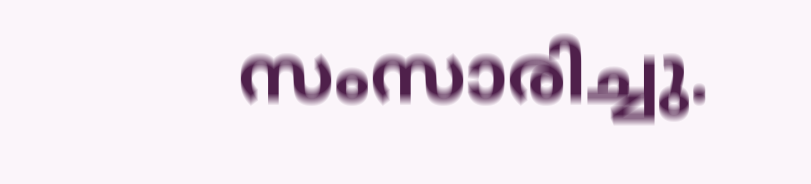സംസാരിച്ചു.